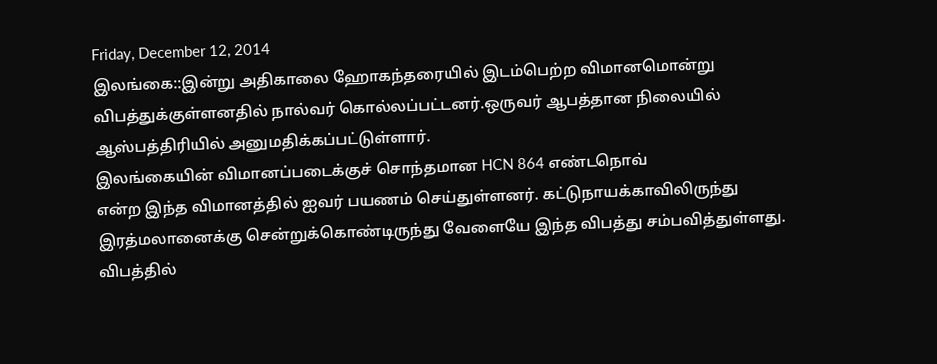Friday, December 12, 2014
இலங்கை::இன்று அதிகாலை ஹோகந்தரையில் இடம்பெற்ற விமானமொன்று
விபத்துக்குள்ளனதில் நால்வர் கொல்லப்பட்டனர்.ஒருவர் ஆபத்தான நிலையில்
ஆஸ்பத்திரியில் அனுமதிக்கப்பட்டுள்ளார்.
இலங்கையின் விமானப்படைக்குச் சொந்தமான HCN 864 எண்டநொவ்
என்ற இந்த விமானத்தில் ஐவர் பயணம் செய்துள்ளனர். கட்டுநாயக்காவிலிருந்து
இரத்மலானைக்கு சென்றுக்கொண்டிருந்து வேளையே இந்த விபத்து சம்பவித்துள்ளது.
விபத்தில்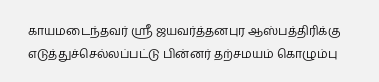காயமடைந்தவர் ஸ்ரீ ஜயவர்த்தனபுர ஆஸ்பத்திரிக்கு எடுத்துச்செல்லப்பட்டு பின்னர் தற்சமயம் கொழும்பு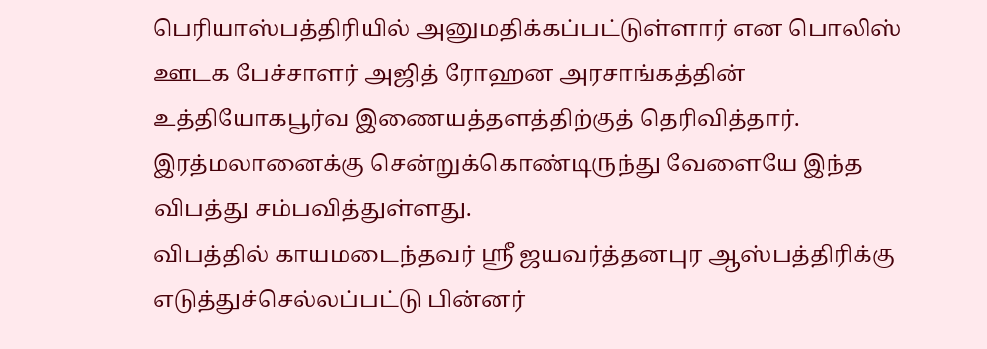பெரியாஸ்பத்திரியில் அனுமதிக்கப்பட்டுள்ளார் என பொலிஸ் ஊடக பேச்சாளர் அஜித் ரோஹன அரசாங்கத்தின் உத்தியோகபூர்வ இணையத்தளத்திற்குத் தெரிவித்தார்.
இரத்மலானைக்கு சென்றுக்கொண்டிருந்து வேளையே இந்த விபத்து சம்பவித்துள்ளது.
விபத்தில் காயமடைந்தவர் ஸ்ரீ ஜயவர்த்தனபுர ஆஸ்பத்திரிக்கு எடுத்துச்செல்லப்பட்டு பின்னர்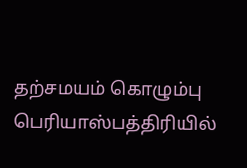தற்சமயம் கொழும்பு பெரியாஸ்பத்திரியில்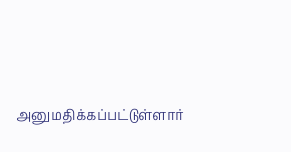அனுமதிக்கப்பட்டுள்ளார்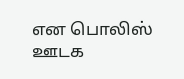என பொலிஸ் ஊடக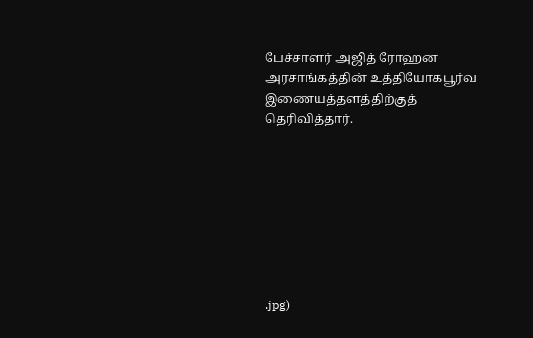பேச்சாளர் அஜித் ரோஹன அரசாங்கத்தின் உத்தியோகபூர்வ இணையத்தளத்திற்குத் தெரிவித்தார்.








.jpg)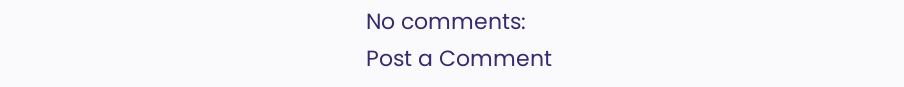No comments:
Post a Comment